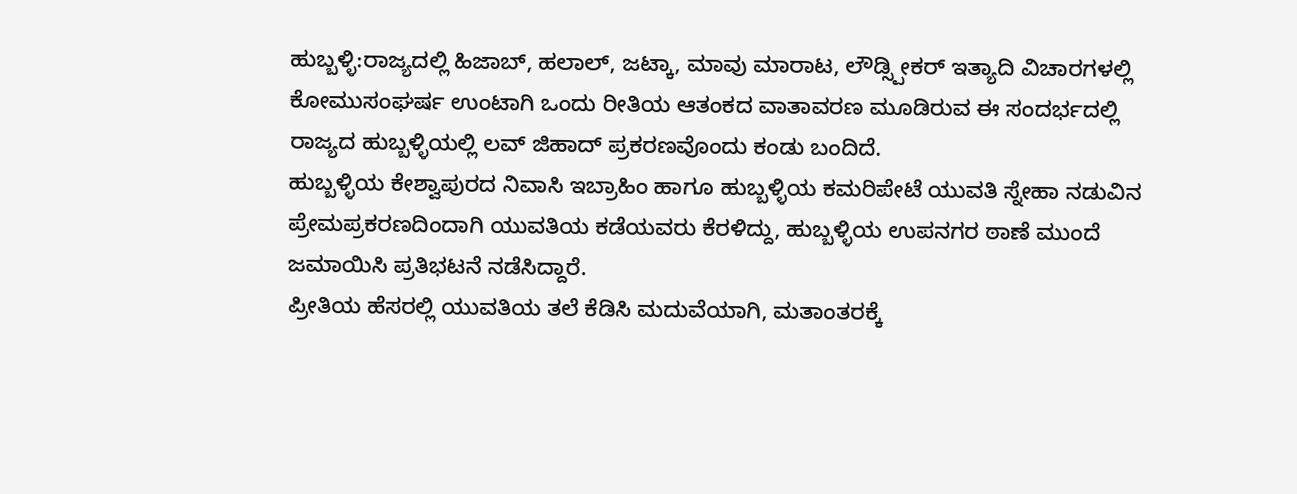ಹುಬ್ಬಳ್ಳಿ:ರಾಜ್ಯದಲ್ಲಿ ಹಿಜಾಬ್, ಹಲಾಲ್, ಜಟ್ಕಾ, ಮಾವು ಮಾರಾಟ, ಲೌಡ್ಸ್ಪೀಕರ್ ಇತ್ಯಾದಿ ವಿಚಾರಗಳಲ್ಲಿ ಕೋಮುಸಂಘರ್ಷ ಉಂಟಾಗಿ ಒಂದು ರೀತಿಯ ಆತಂಕದ ವಾತಾವರಣ ಮೂಡಿರುವ ಈ ಸಂದರ್ಭದಲ್ಲಿ ರಾಜ್ಯದ ಹುಬ್ಬಳ್ಳಿಯಲ್ಲಿ ಲವ್ ಜಿಹಾದ್ ಪ್ರಕರಣವೊಂದು ಕಂಡು ಬಂದಿದೆ.
ಹುಬ್ಬಳ್ಳಿಯ ಕೇಶ್ವಾಪುರದ‌ ನಿವಾಸಿ ಇಬ್ರಾಹಿಂ ಹಾಗೂ ಹುಬ್ಬಳ್ಳಿಯ ಕಮರಿಪೇಟೆ ಯುವತಿ ಸ್ನೇಹಾ ನಡುವಿನ ಪ್ರೇಮಪ್ರಕರಣದಿಂದಾಗಿ ಯುವತಿಯ ಕಡೆಯವರು ಕೆರಳಿದ್ದು, ಹುಬ್ಬಳ್ಳಿಯ ಉಪನಗರ ಠಾಣೆ ಮುಂದೆ ಜಮಾಯಿಸಿ ಪ್ರತಿಭಟನೆ ನಡೆಸಿದ್ದಾರೆ.
ಪ್ರೀತಿಯ ಹೆಸರಲ್ಲಿ ಯುವತಿಯ ತಲೆ ಕೆಡಿಸಿ ಮದುವೆಯಾಗಿ, ಮತಾಂತರಕ್ಕೆ‌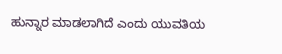ಹುನ್ನಾರ ಮಾಡಲಾಗಿದೆ ಎಂದು ಯುವತಿಯ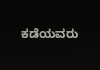ಕಡೆಯವರು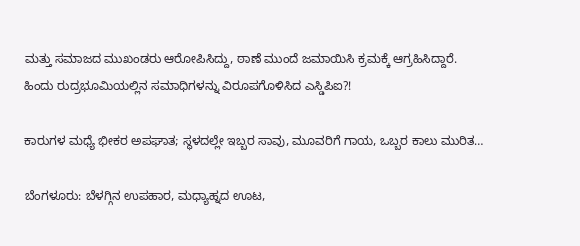ಮತ್ತು ಸಮಾಜದ ಮುಖಂಡರು ಆರೋಪಿಸಿದ್ದು, ಠಾಣೆ ಮುಂದೆ ಜಮಾಯಿಸಿ ಕ್ರಮಕ್ಕೆ ಆಗ್ರಹಿಸಿದ್ದಾರೆ.
ಹಿಂದು ರುದ್ರಭೂಮಿಯಲ್ಲಿನ ಸಮಾಧಿಗಳನ್ನು ವಿರೂಪಗೊಳಿಸಿದ ಎಸ್ಡಿಪಿಐ?!

ಕಾರುಗಳ ಮಧ್ಯೆ ಭೀಕರ ಅಪಘಾತ; ಸ್ಥಳದಲ್ಲೇ ಇಬ್ಬರ ಸಾವು, ಮೂವರಿಗೆ ಗಾಯ, ಒಬ್ಬರ ಕಾಲು ಮುರಿತ…

ಬೆಂಗಳೂರು: ಬೆಳಗ್ಗಿನ ಉಪಹಾರ, ಮಧ್ಯಾಹ್ನದ ಊಟ,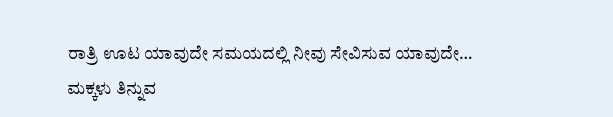ರಾತ್ರಿ ಊಟ ಯಾವುದೇ ಸಮಯದಲ್ಲಿ ನೀವು ಸೇವಿಸುವ ಯಾವುದೇ…
ಮಕ್ಕಳು ತಿನ್ನುವ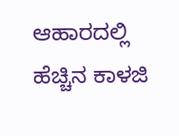ಆಹಾರದಲ್ಲಿ ಹೆಚ್ಚಿನ ಕಾಳಜಿ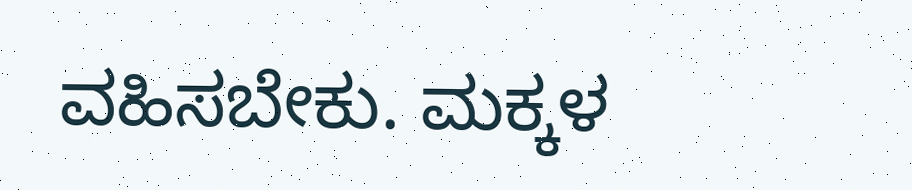ವಹಿಸಬೇಕು. ಮಕ್ಕಳ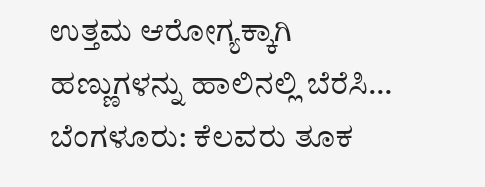ಉತ್ತಮ ಆರೋಗ್ಯಕ್ಕಾಗಿ ಹಣ್ಣುಗಳನ್ನು ಹಾಲಿನಲ್ಲಿ ಬೆರೆಸಿ…
ಬೆಂಗಳೂರು: ಕೆಲವರು ತೂಕ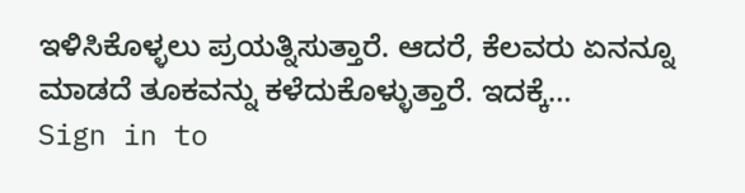ಇಳಿಸಿಕೊಳ್ಳಲು ಪ್ರಯತ್ನಿಸುತ್ತಾರೆ. ಆದರೆ, ಕೆಲವರು ಏನನ್ನೂ ಮಾಡದೆ ತೂಕವನ್ನು ಕಳೆದುಕೊಳ್ಳುತ್ತಾರೆ. ಇದಕ್ಕೆ…
Sign in to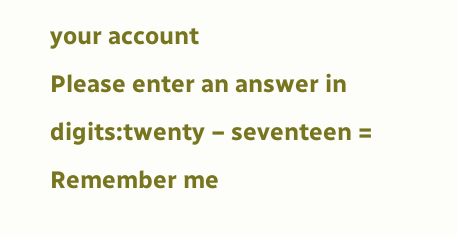your account
Please enter an answer in digits:twenty − seventeen =
Remember me